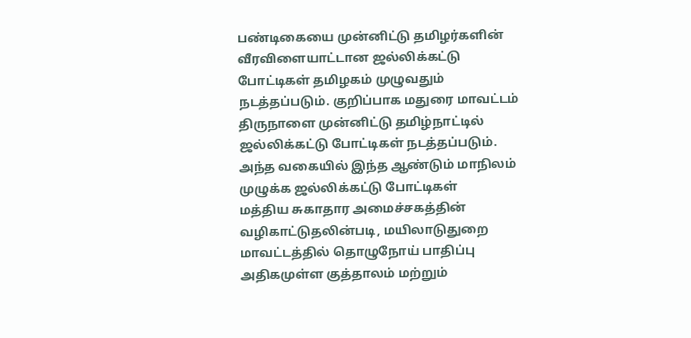பண்டிகையை முன்னிட்டு தமிழர்களின் வீரவிளையாட்டான ஜல்லிக்கட்டு போட்டிகள் தமிழகம் முழுவதும் நடத்தப்படும். குறிப்பாக மதுரை மாவட்டம்
திருநாளை முன்னிட்டு தமிழ்நாட்டில் ஜல்லிக்கட்டு போட்டிகள் நடத்தப்படும். அந்த வகையில் இந்த ஆண்டும் மாநிலம் முழுக்க ஜல்லிக்கட்டு போட்டிகள்
மத்திய சுகாதார அமைச்சகத்தின் வழிகாட்டுதலின்படி, மயிலாடுதுறை மாவட்டத்தில் தொழுநோய் பாதிப்பு அதிகமுள்ள குத்தாலம் மற்றும்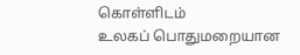கொள்ளிடம்
உலகப் பொதுமறையான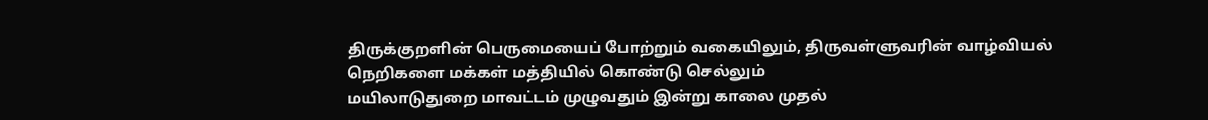திருக்குறளின் பெருமையைப் போற்றும் வகையிலும், திருவள்ளுவரின் வாழ்வியல் நெறிகளை மக்கள் மத்தியில் கொண்டு செல்லும்
மயிலாடுதுறை மாவட்டம் முழுவதும் இன்று காலை முதல்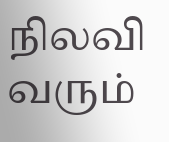நிலவி வரும்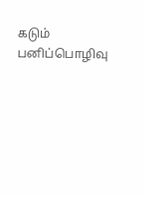கடும் பனிப்பொழிவு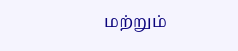மற்றும்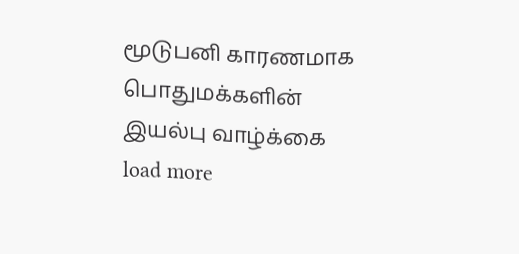மூடுபனி காரணமாக பொதுமக்களின் இயல்பு வாழ்க்கை
load more